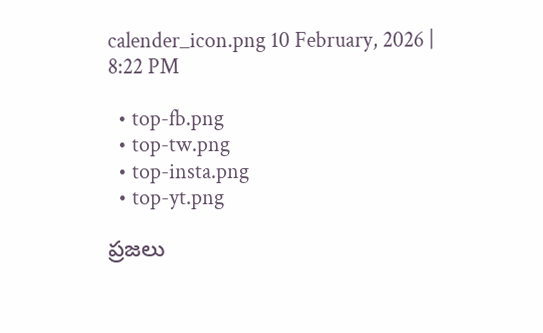calender_icon.png 10 February, 2026 | 8:22 PM

  • top-fb.png
  • top-tw.png
  • top-insta.png
  • top-yt.png

ప్రజలు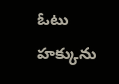ఓటు హక్కును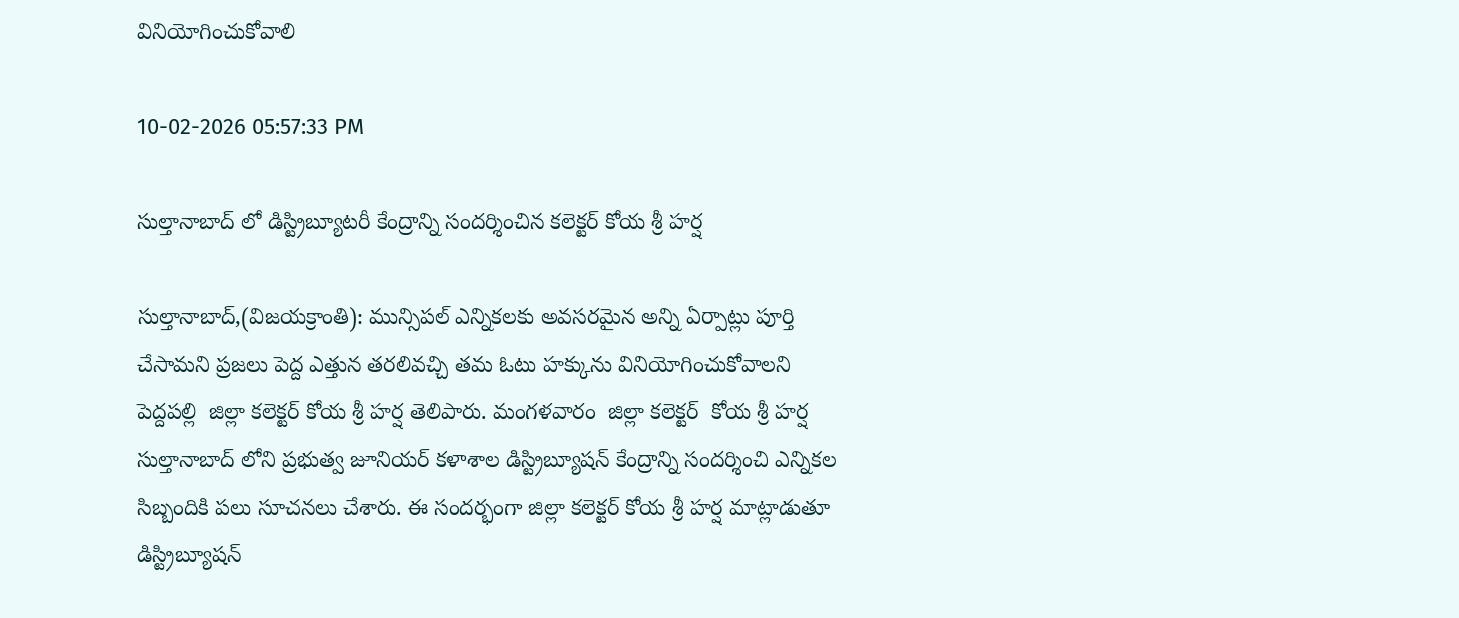వినియోగించుకోవాలి

10-02-2026 05:57:33 PM

సుల్తానాబాద్ లో డిస్ట్రిబ్యూటరీ కేంద్రాన్ని సందర్శించిన కలెక్టర్ కోయ శ్రీ హర్ష

సుల్తానాబాద్,(విజయక్రాంతి): మున్సిపల్ ఎన్నికలకు అవసరమైన అన్ని ఏర్పాట్లు పూర్తి చేసామని ప్రజలు పెద్ద ఎత్తున తరలివచ్చి తమ ఓటు హక్కును వినియోగించుకోవాలని పెద్దపల్లి  జిల్లా కలెక్టర్ కోయ శ్రీ హర్ష తెలిపారు. మంగళవారం  జిల్లా కలెక్టర్  కోయ శ్రీ హర్ష  సుల్తానాబాద్ లోని ప్రభుత్వ జూనియర్ కళాశాల డిస్ట్రిబ్యూషన్ కేంద్రాన్ని సందర్శించి ఎన్నికల సిబ్బందికి పలు సూచనలు చేశారు. ఈ సందర్భంగా జిల్లా కలెక్టర్ కోయ శ్రీ హర్ష మాట్లాడుతూ డిస్ట్రిబ్యూషన్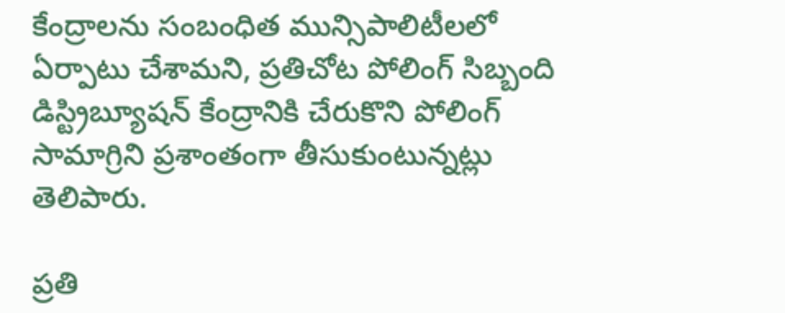కేంద్రాలను సంబంధిత మున్సిపాలిటీలలో ఏర్పాటు చేశామని, ప్రతిచోట పోలింగ్ సిబ్బంది డిస్ట్రిబ్యూషన్ కేంద్రానికి చేరుకొని పోలింగ్ సామాగ్రిని ప్రశాంతంగా తీసుకుంటున్నట్లు తెలిపారు.

ప్రతి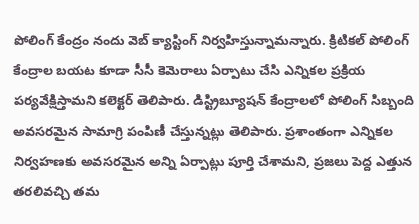పోలింగ్ కేంద్రం నందు వెబ్ క్యాస్టింగ్ నిర్వహిస్తున్నామన్నారు. క్రిటికల్ పోలింగ్ కేంద్రాల బయట కూడా సీసీ కెమెరాలు ఏర్పాటు చేసి ఎన్నికల ప్రక్రియ పర్యవేక్షిస్తామని కలెక్టర్ తెలిపారు. డిస్ట్రిబ్యూషన్ కేంద్రాలలో పోలింగ్ సిబ్బంది అవసరమైన సామాగ్రి పంపిణీ చేస్తున్నట్లు తెలిపారు. ప్రశాంతంగా ఎన్నికల నిర్వహణకు అవసరమైన అన్ని ఏర్పాట్లు పూర్తి చేశామని, ప్రజలు పెద్ద ఎత్తున తరలివచ్చి తమ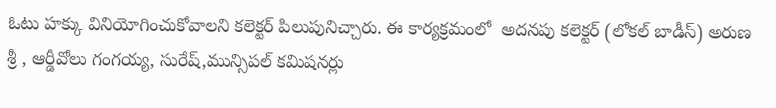ఓటు హక్కు వినియోగించుకోవాలని కలెక్టర్ పిలుపునిచ్చారు. ఈ కార్యక్రమంలో  అదనపు కలెక్టర్ (లోకల్ బాడీస్) అరుణ శ్రీ , ఆర్డీవోలు గంగయ్య, సురేష్,మున్సిపల్ కమిషనర్లు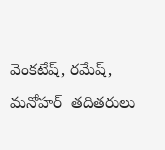వెంకటేష్, రమేష్, మనోహర్  తదితరులు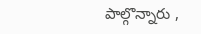పాల్గొన్నారు ,